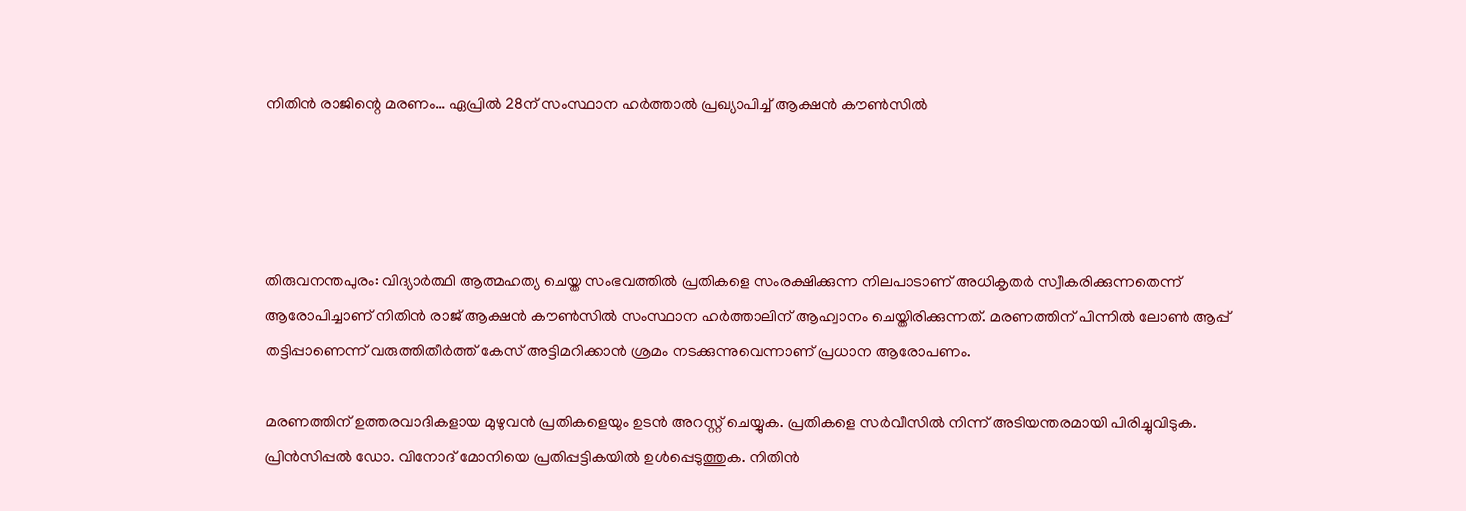നിതിന്‍ രാജിന്റെ മരണം… ഏപ്രില്‍ 28ന് സംസ്ഥാന ഹര്‍ത്താല്‍ പ്രഖ്യാപിച്ച് ആക്ഷന്‍ കൗണ്‍സില്‍




തിരുവനന്തപുരം: വിദ്യാർത്ഥി ആത്മഹത്യ ചെയ്ത സംഭവത്തിൽ പ്രതികളെ സംരക്ഷിക്കുന്ന നിലപാടാണ് അധികൃതർ സ്വീകരിക്കുന്നതെന്ന് ആരോപിച്ചാണ് നിതിൻ രാജ് ആക്ഷൻ കൗൺസിൽ സംസ്ഥാന ഹർത്താലിന് ആഹ്വാനം ചെയ്തിരിക്കുന്നത്. മരണത്തിന് പിന്നിൽ ലോൺ ആപ്പ് തട്ടിപ്പാണെന്ന് വരുത്തിതീർത്ത് കേസ് അട്ടിമറിക്കാൻ ശ്രമം നടക്കുന്നുവെന്നാണ് പ്രധാന ആരോപണം.

മരണത്തിന് ഉത്തരവാദികളായ മുഴുവൻ പ്രതികളെയും ഉടൻ അറസ്റ്റ് ചെയ്യുക. പ്രതികളെ സർവീസിൽ നിന്ന് അടിയന്തരമായി പിരിച്ചുവിടുക. പ്രിൻസിപ്പൽ ഡോ. വിനോദ് മോനിയെ പ്രതിപ്പട്ടികയിൽ ഉൾപ്പെടുത്തുക. നിതിൻ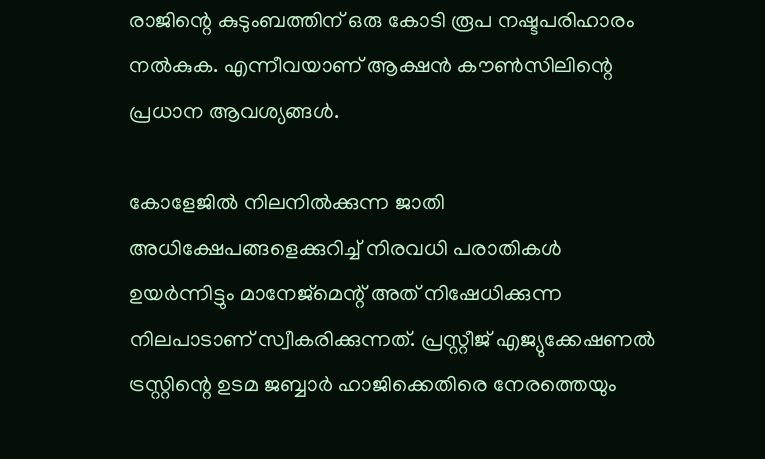രാജിന്റെ കുടുംബത്തിന് ഒരു കോടി രൂപ നഷ്ടപരിഹാരം നൽകുക. എന്നീവയാണ് ആക്ഷൻ കൗൺസിലിന്റെ പ്രധാന ആവശ്യങ്ങൾ.

കോളേജിൽ നിലനിൽക്കുന്ന ജാതി അധിക്ഷേപങ്ങളെക്കുറിച്ച് നിരവധി പരാതികൾ ഉയർന്നിട്ടും മാനേജ്‌മെന്റ് അത് നിഷേധിക്കുന്ന നിലപാടാണ് സ്വീകരിക്കുന്നത്. പ്രസ്റ്റീജ് എജ്യുക്കേഷണൽ ട്രസ്റ്റിന്റെ ഉടമ ജബ്ബാർ ഹാജിക്കെതിരെ നേരത്തെയും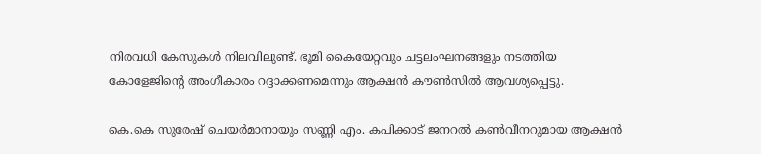നിരവധി കേസുകൾ നിലവിലുണ്ട്. ഭൂമി കൈയേറ്റവും ചട്ടലംഘനങ്ങളും നടത്തിയ കോളേജിന്റെ അംഗീകാരം റദ്ദാക്കണമെന്നും ആക്ഷൻ കൗൺസിൽ ആവശ്യപ്പെട്ടു.

കെ.കെ സുരേഷ് ചെയർമാനായും സണ്ണി എം. കപിക്കാട് ജനറൽ കൺവീനറുമായ ആക്ഷൻ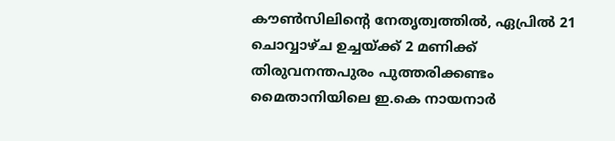കൗൺസിലിന്റെ നേതൃത്വത്തിൽ, ഏപ്രിൽ 21 ചൊവ്വാഴ്ച ഉച്ചയ്ക്ക് 2 മണിക്ക് തിരുവനന്തപുരം പുത്തരിക്കണ്ടം മൈതാനിയിലെ ഇ.കെ നായനാർ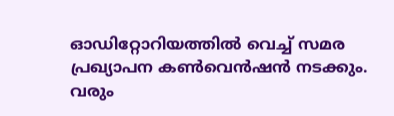ഓഡിറ്റോറിയത്തിൽ വെച്ച് സമര പ്രഖ്യാപന കൺവെൻഷൻ നടക്കും. വരും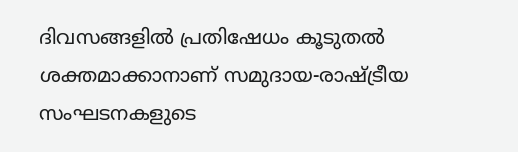ദിവസങ്ങളിൽ പ്രതിഷേധം കൂടുതൽ ശക്തമാക്കാനാണ് സമുദായ-രാഷ്ട്രീയ സംഘടനകളുടെ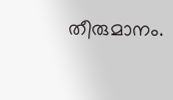തീരുമാനം.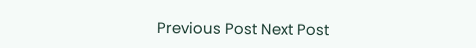Previous Post Next Post